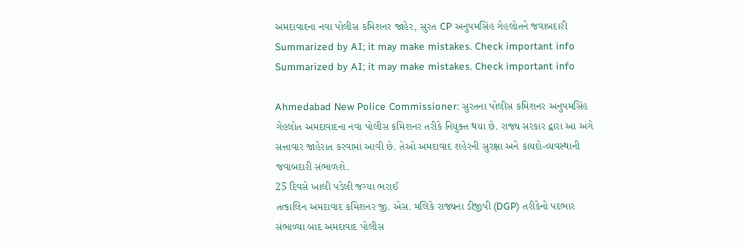અમદાવાદના નવા પોલીસ કમિશનર જાહેર, સુરત CP અનુપમસિંહ ગેહલોતને જવાબદારી
Summarized by AI; it may make mistakes. Check important info
Summarized by AI; it may make mistakes. Check important info

Ahmedabad New Police Commissioner: સુરતના પોલીસ કમિશનર અનુપમસિંહ ગેહલોત અમદાવાદના નવા પોલીસ કમિશનર તરીકે નિયુક્ત થયા છે. રાજ્ય સરકાર દ્વારા આ અંગે સત્તાવાર જાહેરાત કરવામાં આવી છે. તેઓ અમદાવાદ શહેરની સુરક્ષા અને કાયદો-વ્યવસ્થાની જવાબદારી સંભાળશે.
25 દિવસે ખાલી પડેલી જગ્યા ભરાઈ
તત્કાલિન અમદાવાદ કમિશનર જી. એસ. મલિકે રાજ્યના ડીજીપી (DGP) તરીકેનો પદભાર સંભાળ્યા બાદ અમદાવાદ પોલીસ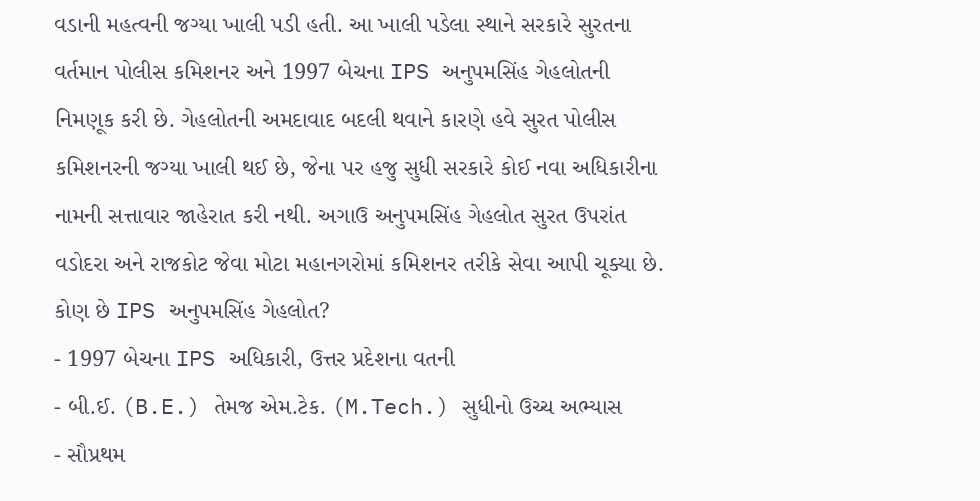વડાની મહત્વની જગ્યા ખાલી પડી હતી. આ ખાલી પડેલા સ્થાને સરકારે સુરતના વર્તમાન પોલીસ કમિશનર અને 1997 બેચના IPS અનુપમસિંહ ગેહલોતની નિમણૂક કરી છે. ગેહલોતની અમદાવાદ બદલી થવાને કારણે હવે સુરત પોલીસ કમિશનરની જગ્યા ખાલી થઈ છે, જેના પર હજુ સુધી સરકારે કોઈ નવા અધિકારીના નામની સત્તાવાર જાહેરાત કરી નથી. અગાઉ અનુપમસિંહ ગેહલોત સુરત ઉપરાંત વડોદરા અને રાજકોટ જેવા મોટા મહાનગરોમાં કમિશનર તરીકે સેવા આપી ચૂક્યા છે.
કોણ છે IPS અનુપમસિંહ ગેહલોત?
- 1997 બેચના IPS અધિકારી, ઉત્તર પ્રદેશના વતની
- બી.ઈ. (B.E.) તેમજ એમ.ટેક. (M.Tech.) સુધીનો ઉચ્ચ અભ્યાસ
- સૌપ્રથમ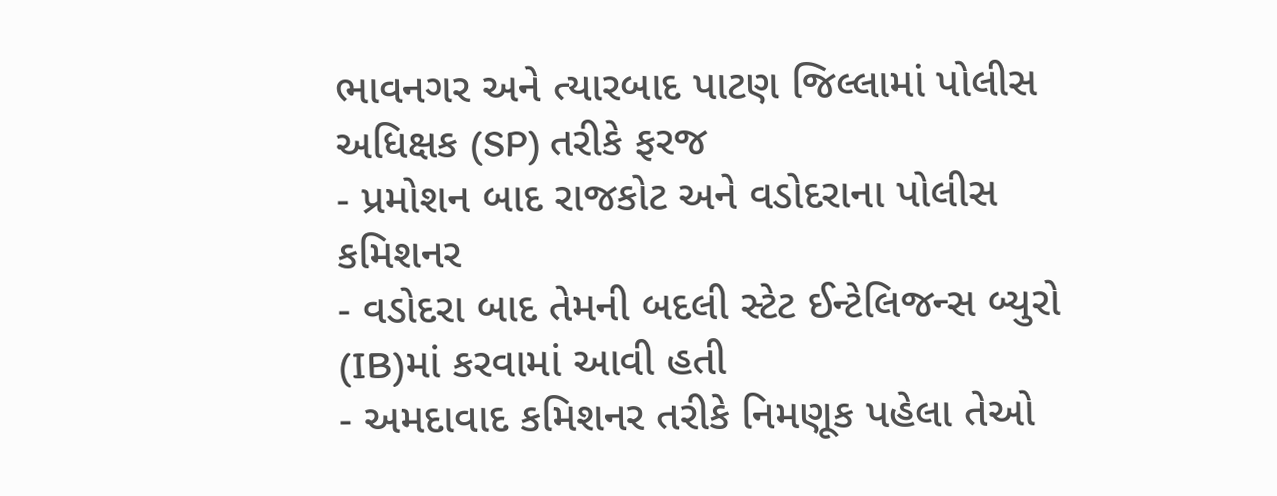ભાવનગર અને ત્યારબાદ પાટણ જિલ્લામાં પોલીસ અધિક્ષક (SP) તરીકે ફરજ
- પ્રમોશન બાદ રાજકોટ અને વડોદરાના પોલીસ કમિશનર
- વડોદરા બાદ તેમની બદલી સ્ટેટ ઈન્ટેલિજન્સ બ્યુરો (IB)માં કરવામાં આવી હતી
- અમદાવાદ કમિશનર તરીકે નિમણૂક પહેલા તેઓ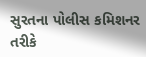સુરતના પોલીસ કમિશનર તરીકે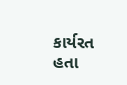કાર્યરત હતા